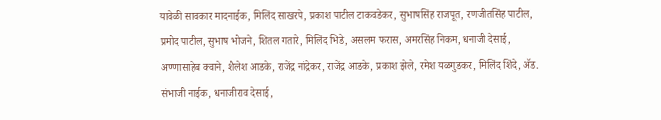यावेळी सावकार मादनाईक, मिलिंद साखरपे, प्रकाश पाटील टाकवडेकर, सुभाषसिंह राजपूत, रणजीतसिंह पाटील, प्रमोद पाटील, सुभाष भोजने, शितल गतारे, मिलिंद भिडे, असलम फरास, अमरसिंह निकम, धनाजी देसाई, अण्णासाहेब क्वाने, शैलेश आडके, राजेंद्र नांद्रेकर, राजेंद्र आडके, प्रकाश झेले, रमेश यळगुडकर, मिलिंद शिंदे, ॲड. संभाजी नाईक, धनाजीराव देसाई,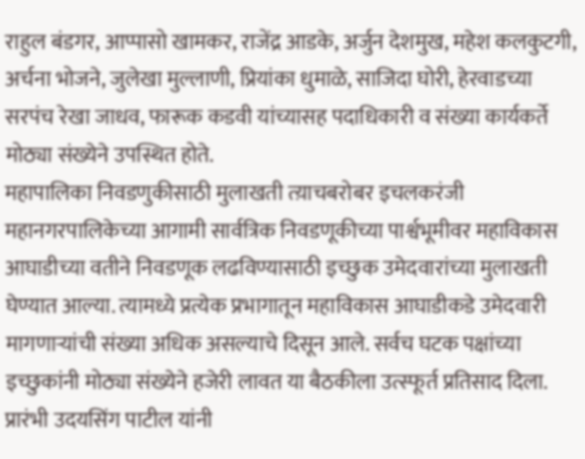राहुल बंडगर, आप्पासो खामकर, राजेंद्र आडके, अर्जुन देशमुख, महेश कलकुटगी, अर्चना भोजने, जुलेखा मुल्लाणी, प्रियांका धुमाळे, साजिदा घोरी, हेरवाडच्या सरपंच रेखा जाधव, फारूक कडवी यांच्यासह पदाधिकारी व संख्या कार्यकर्ते मोठ्या संख्येने उपस्थित होते.
महापालिका निवडणुकीसाठी मुलाखती त्य़ाचबरोबर इचलकरंजी महानगरपालिकेच्या आगामी सार्वत्रिक निवडणूकीच्या पार्श्वभूमीवर महाविकास आघाडीच्या वतीने निवडणूक लढविण्यासाठी इच्छुक उमेदवारांच्या मुलाखती घेण्यात आल्या. त्यामध्ये प्रत्येक प्रभागातून महाविकास आघाडीकडे उमेदवारी मागणाऱ्यांची संख्या अधिक असल्याचे दिसून आले. सर्वच घटक पक्षांच्या इच्छुकांनी मोठ्या संख्येने हजेरी लावत या बैठकीला उत्स्फूर्त प्रतिसाद दिला.
प्रारंभी उदयसिंग पाटील यांनी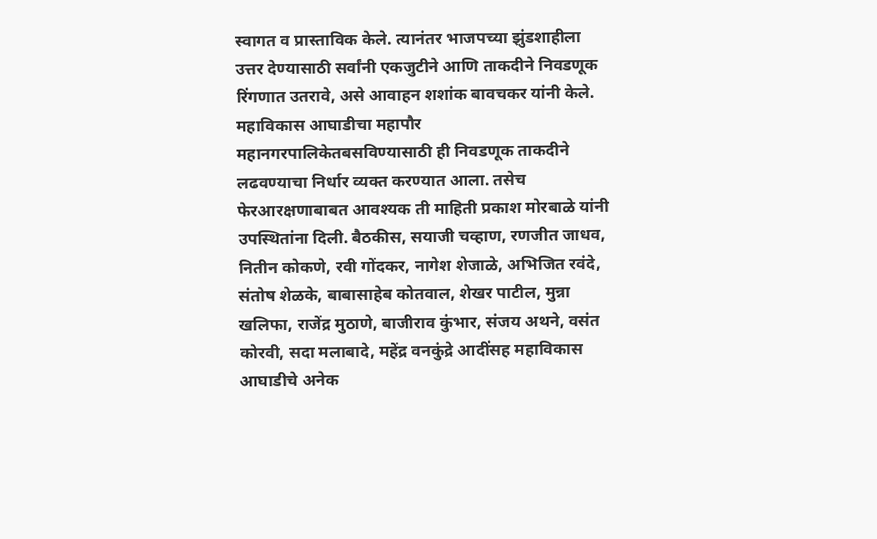स्वागत व प्रास्ताविक केले. त्यानंतर भाजपच्या झुंडशाहीला उत्तर देण्यासाठी सर्वांनी एकजुटीने आणि ताकदीने निवडणूक रिंगणात उतरावे, असे आवाहन शशांक बावचकर यांनी केले. महाविकास आघाडीचा महापौर महानगरपालिकेतबसविण्यासाठी ही निवडणूक ताकदीने लढवण्याचा निर्धार व्यक्त करण्यात आला. तसेच फेरआरक्षणाबाबत आवश्यक ती माहिती प्रकाश मोरबाळे यांनी उपस्थितांना दिली. बैठकीस, सयाजी चव्हाण, रणजीत जाधव, नितीन कोकणे, रवी गोंदकर, नागेश शेजाळे, अभिजित रवंदे, संतोष शेळके, बाबासाहेब कोतवाल, शेखर पाटील, मुन्ना खलिफा, राजेंद्र मुठाणे, बाजीराव कुंभार, संजय अथने, वसंत कोरवी, सदा मलाबादे, महेंद्र वनकुंद्रे आदींसह महाविकास आघाडीचे अनेक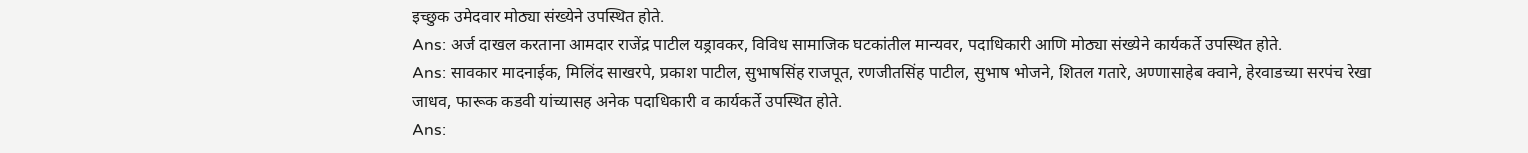इच्छुक उमेदवार मोठ्या संख्येने उपस्थित होते.
Ans: अर्ज दाखल करताना आमदार राजेंद्र पाटील यड्रावकर, विविध सामाजिक घटकांतील मान्यवर, पदाधिकारी आणि मोठ्या संख्येने कार्यकर्ते उपस्थित होते.
Ans: सावकार मादनाईक, मिलिंद साखरपे, प्रकाश पाटील, सुभाषसिंह राजपूत, रणजीतसिंह पाटील, सुभाष भोजने, शितल गतारे, अण्णासाहेब क्वाने, हेरवाडच्या सरपंच रेखा जाधव, फारूक कडवी यांच्यासह अनेक पदाधिकारी व कार्यकर्ते उपस्थित होते.
Ans: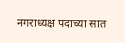नगराध्यक्ष पदाच्या सात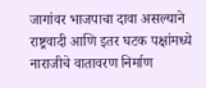जागांवर भाजपाचा दावा असल्याने राष्ट्रवादी आणि इतर घटक पक्षांमध्ये नाराजीचे वातावरण निर्माण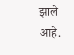झाले आहे.